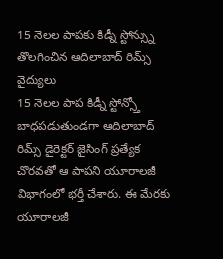15 నెలల పాపకు కిడ్నీ స్టోన్స్ను తొలగించిన ఆదిలాబాద్ రిమ్స్ వైద్యులు
15 నెలల పాప కిడ్నీ స్టోన్స్తో బాధపడుతుండగా ఆదిలాబాద్ రిమ్స్ డైరెక్టర్ జైసింగ్ ప్రత్యేక చొరవతో ఆ పాపని యూరాలజీ విభాగంలో భర్తీ చేశారు. ఈ మేరకు యూరాలజీ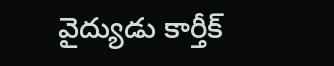వైద్యుడు కార్తీక్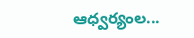ఆధ్వర్యంల...